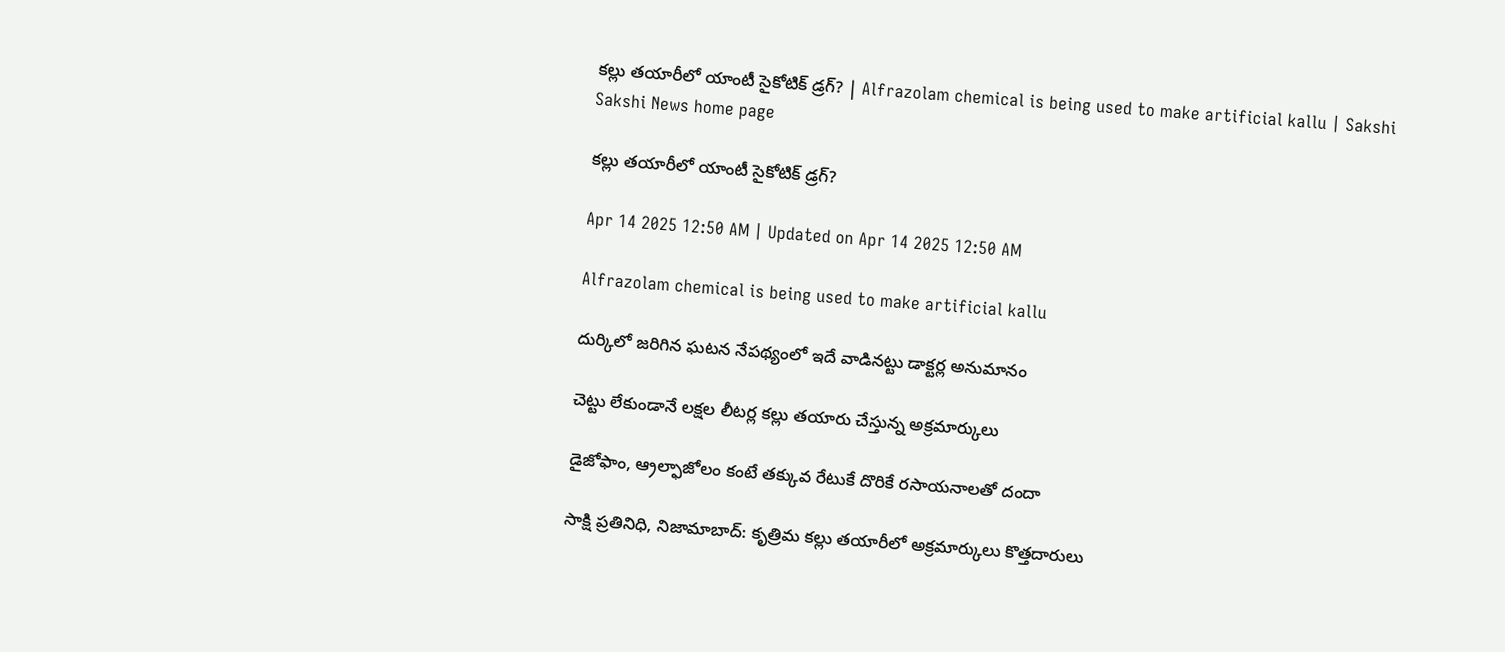కల్లు తయారీలో యాంటీ సైకోటిక్‌ డ్రగ్‌? | Alfrazolam chemical is being used to make artificial kallu | Sakshi
Sakshi News home page

కల్లు తయారీలో యాంటీ సైకోటిక్‌ డ్రగ్‌?

Apr 14 2025 12:50 AM | Updated on Apr 14 2025 12:50 AM

Alfrazolam chemical is being used to make artificial kallu

దుర్కిలో జరిగిన ఘటన నేపథ్యంలో ఇదే వాడినట్టు డాక్టర్ల అనుమానం

చెట్టు లేకుండానే లక్షల లీటర్ల కల్లు తయారు చేస్తున్న అక్రమార్కులు

డైజోఫాం, ఆ్రల్ఫాజోలం కంటే తక్కువ రేటుకే దొరికే రసాయనాలతో దందా

సాక్షి ప్రతినిధి, నిజామాబాద్‌: కృత్రిమ కల్లు తయారీలో అక్రమార్కులు కొత్తదారులు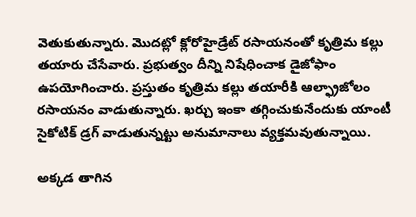వెతుకుతున్నారు. మొదట్లో క్లోరోహైడ్రేట్‌ రసాయనంతో కృత్రిమ కల్లు తయారు చేసేవారు. ప్రభుత్వం దీన్ని నిషేధించాక డైజోఫాం ఉపయోగించారు. ప్రస్తుతం కృత్రిమ కల్లు తయారీకి ఆల్ఫ్రాజోలం రసాయనం వాడుతున్నారు. ఖర్చు ఇంకా తగ్గించుకునేందుకు యాంటీ సైకోటిక్‌ డ్రగ్‌ వాడుతున్నట్టు అనుమానాలు వ్యక్తమవుతున్నాయి.

అక్కడ తాగిన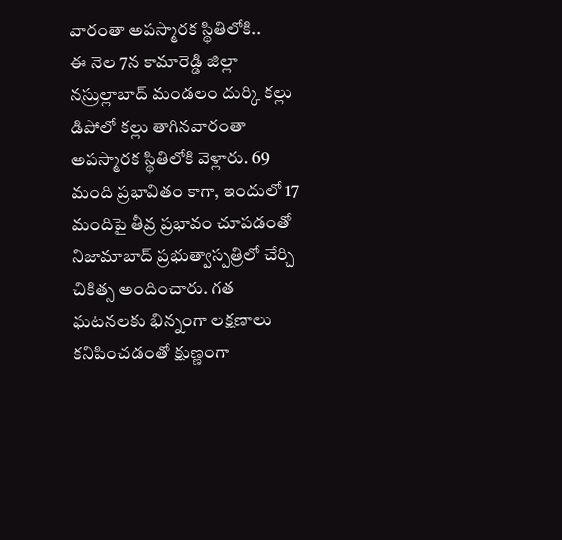వారంతా అపస్మారక స్థితిలోకి..
ఈ నెల 7న కామారెడ్డి జిల్లా నస్రుల్లాబాద్‌ మండలం దుర్కి కల్లు డిపోలో కల్లు తాగినవారంతా అపస్మారక స్థితిలోకి వెళ్లారు. 69 మంది ప్రభావితం కాగా, ఇందులో 17 మందిపై తీవ్ర ప్రభావం చూపడంతో నిజామాబాద్‌ ప్రభుత్వాస్పత్రిలో చేర్చి చికిత్స అందించారు. గత ఘటనలకు భిన్నంగా లక్షణాలు కనిపించడంతో క్షుణ్ణంగా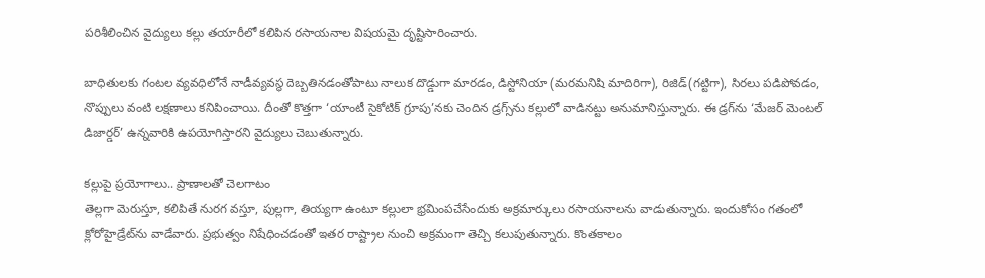పరిశీలించిన వైద్యులు కల్లు తయారీలో కలిపిన రసాయనాల విషయమై దృష్టిసారించారు.

బాధితులకు గంటల వ్యవధిలోనే నాడీవ్యవస్థ దెబ్బతినడంతోపాటు నాలుక దొడ్డుగా మారడం, డిస్టోనియా (మరమనిషి మాదిరిగా), రిజిడ్‌(గట్టిగా), సిరలు పడిపోవడం, నొప్పులు వంటి లక్షణాలు కనిపించాయి. దీంతో కొత్తగా ‘యాంటీ సైకోటిక్‌ గ్రూపు’నకు చెందిన డ్రగ్స్‌ను కల్లులో వాడినట్టు అనుమానిస్తున్నారు. ఈ డ్రగ్‌ను ‘మేజర్‌ మెంటల్‌ డిజార్డర్‌’ ఉన్నవారికి ఉపయోగిస్తారని వైద్యులు చెబుతున్నారు.

కల్లుపై ప్రయోగాలు.. ప్రాణాలతో చెలగాటం
తెల్లగా మెరుస్తూ, కలిపితే నురగ వస్తూ, పుల్లగా, తియ్యగా ఉంటూ కల్లులా భ్రమింపచేసేందుకు అక్రమార్కులు రసాయనాలను వాడుతున్నారు. ఇందుకోసం గతంలో క్లోరోహైడ్రేట్‌ను వాడేవారు. ప్రభుత్వం నిషేధించడంతో ఇతర రాష్ట్రాల నుంచి అక్రమంగా తెచ్చి కలుపుతున్నారు. కొంతకాలం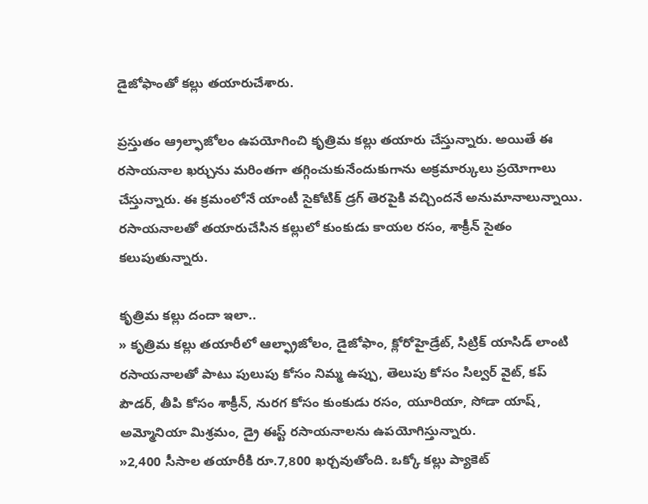డైజోఫాంతో కల్లు తయారుచేశారు.

ప్రస్తుతం ఆ్రల్ఫాజోలం ఉపయోగించి కృత్రిమ కల్లు తయారు చేస్తున్నారు. అయితే ఈ రసాయనాల ఖర్చును మరింతగా తగ్గించుకునేందుకుగాను అక్రమార్కులు ప్రయోగాలు చేస్తున్నారు. ఈ క్రమంలోనే యాంటీ సైకోటిక్‌ డ్రగ్‌ తెరపైకి వచ్చిందనే అనుమానాలున్నాయి. రసాయనాలతో తయారుచేసిన కల్లులో కుంకుడు కాయల రసం, శాక్రీన్‌ సైతం కలుపుతున్నారు.

కృత్రిమ కల్లు దందా ఇలా..
» కృత్రిమ కల్లు తయారీలో ఆల్ఫ్రాజోలం, డైజోఫాం, క్లోరోహైడ్రేట్, సిట్రిక్‌ యాసిడ్‌ లాంటి రసాయనాలతో పాటు పులుపు కోసం నిమ్మ ఉప్పు, తెలుపు కోసం సిల్వర్‌ వైట్, కప్‌ పౌడర్, తీపి కోసం శాక్రీన్, నురగ కోసం కుంకుడు రసం, యూరియా, సోడా యాష్, అమ్మోనియా మిశ్రమం, డ్రై ఈస్ట్‌ రసాయనాలను ఉపయోగిస్తున్నారు.
»2,400 సీసాల తయారీకి రూ.7,800 ఖర్చవుతోంది. ఒక్కో కల్లు ప్యాకెట్‌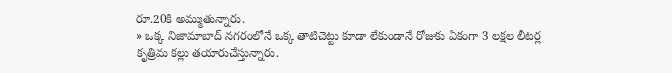రూ.20కి అమ్ముతున్నారు.
» ఒక్క నిజామాబాద్‌ నగరంలోనే ఒక్క తాటిచెట్టు కూడా లేకుండానే రోజుకు ఏకంగా 3 లక్షల లీటర్ల కృత్రిమ కల్లు తయారుచేస్తున్నారు.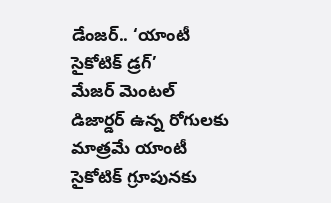డేంజర్‌.. ‘యాంటీ సైకోటిక్‌ డ్రగ్‌’
మేజర్‌ మెంటల్‌ డిజార్డర్‌ ఉన్న రోగులకు మాత్రమే యాంటీ సైకోటిక్‌ గ్రూపునకు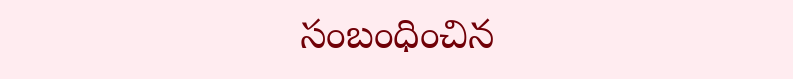సంబంధించిన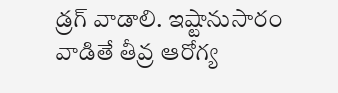డ్రగ్‌ వాడాలి. ఇష్టానుసారం వాడితే తీవ్ర ఆరోగ్య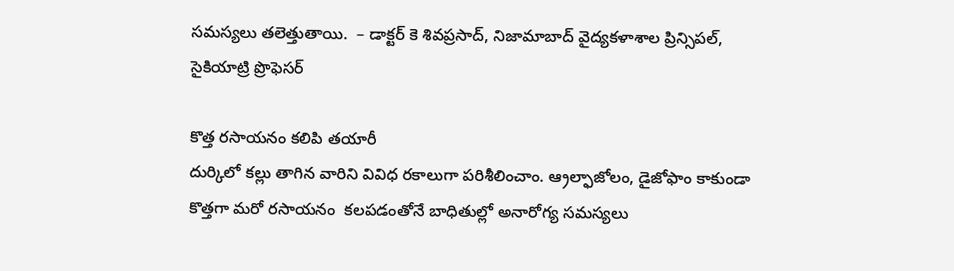సమస్యలు తలెత్తుతాయి.  – డాక్టర్‌ కె శివప్రసాద్, నిజామాబాద్‌ వైద్యకళాశాల ప్రిన్సిపల్, సైకియాట్రి ప్రొఫెసర్‌

కొత్త రసాయనం కలిపి తయారీ
దుర్కిలో కల్లు తాగిన వారిని వివిధ రకాలుగా పరిశీలించాం. ఆ్రల్ఫాజోలం, డైజోఫాం కాకుండా కొత్తగా మరో రసాయనం  కలపడంతోనే బాధితుల్లో అనారోగ్య సమస్యలు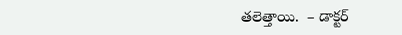తలెత్తాయి.  – డాక్టర్‌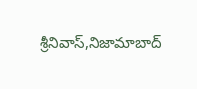శ్రీనివాస్,నిజామాబాద్‌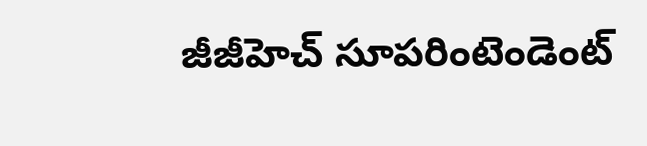జీజీహెచ్‌ సూపరింటెండెంట్‌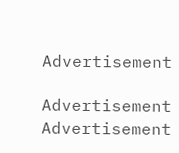Advertisement

Advertisement
Advertisement